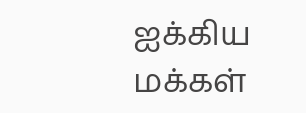ஐக்கிய மக்கள்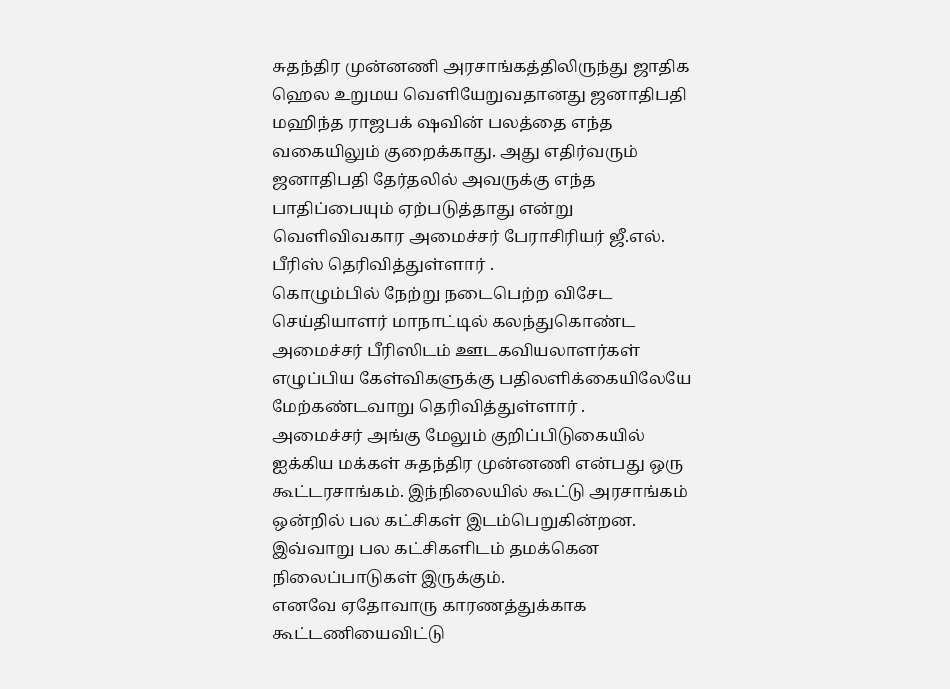சுதந்திர முன்னணி அரசாங்கத்திலிருந்து ஜாதிக ஹெல உறுமய வெளியேறுவதானது ஜனாதிபதி மஹிந்த ராஜபக் ஷவின் பலத்தை எந்த வகையிலும் குறைக்காது. அது எதிர்வரும் ஜனாதிபதி தேர்தலில் அவருக்கு எந்த பாதிப்பையும் ஏற்படுத்தாது என்று வெளிவிவகார அமைச்சர் பேராசிரியர் ஜீ.எல். பீரிஸ் தெரிவித்துள்ளார் .
கொழும்பில் நேற்று நடைபெற்ற விசேட செய்தியாளர் மாநாட்டில் கலந்துகொண்ட அமைச்சர் பீரிஸிடம் ஊடகவியலாளர்கள் எழுப்பிய கேள்விகளுக்கு பதிலளிக்கையிலேயே மேற்கண்டவாறு தெரிவித்துள்ளார் .
அமைச்சர் அங்கு மேலும் குறிப்பிடுகையில்
ஐக்கிய மக்கள் சுதந்திர முன்னணி என்பது ஒரு கூட்டரசாங்கம். இந்நிலையில் கூட்டு அரசாங்கம் ஒன்றில் பல கட்சிகள் இடம்பெறுகின்றன. இவ்வாறு பல கட்சிகளிடம் தமக்கென நிலைப்பாடுகள் இருக்கும்.
எனவே ஏதோவாரு காரணத்துக்காக கூட்டணியைவிட்டு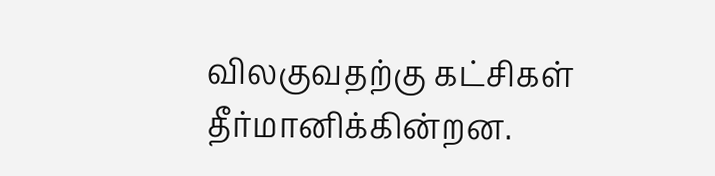விலகுவதற்கு கட்சிகள் தீர்மானிக்கின்றன.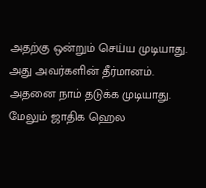அதற்கு ஒன்றும் செய்ய முடியாது. அது அவர்களின் தீர்மானம். அதனை நாம் தடுக்க முடியாது. மேலும் ஜாதிக ஹெல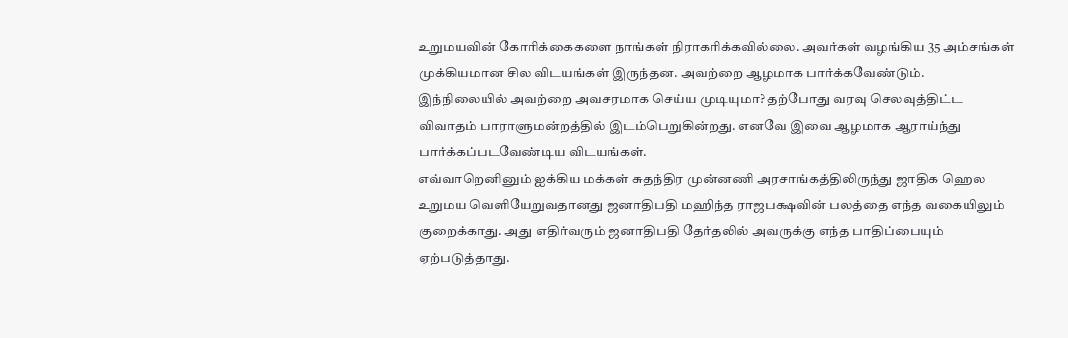உறுமயவின் கோரிக்கைகளை நாங்கள் நிராகரிக்கவில்லை. அவர்கள் வழங்கிய 35 அம்சங்கள் முக்கியமான சில விடயங்கள் இருந்தன. அவற்றை ஆழமாக பார்க்கவேண்டும்.
இந்நிலையில் அவற்றை அவசரமாக செய்ய முடியுமா? தற்போது வரவு செலவுத்திட்ட விவாதம் பாராளுமன்றத்தில் இடம்பெறுகின்றது. எனவே இவை ஆழமாக ஆராய்ந்து பார்க்கப்படவேண்டிய விடயங்கள்.
எவ்வாறெனினும் ஐக்கிய மக்கள் சுதந்திர முன்னணி அரசாங்கத்திலிருந்து ஜாதிக ஹெல உறுமய வெளியேறுவதானது ஜனாதிபதி மஹிந்த ராஜபக்ஷவின் பலத்தை எந்த வகையிலும் குறைக்காது. அது எதிர்வரும் ஜனாதிபதி தேர்தலில் அவருக்கு எந்த பாதிப்பையும் ஏற்படுத்தாது.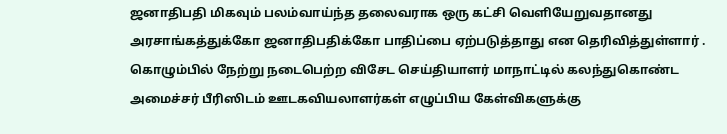ஜனாதிபதி மிகவும் பலம்வாய்ந்த தலைவராக ஒரு கட்சி வெளியேறுவதானது அரசாங்கத்துக்கோ ஜனாதிபதிக்கோ பாதிப்பை ஏற்படுத்தாது என தெரிவித்துள்ளார் .
கொழும்பில் நேற்று நடைபெற்ற விசேட செய்தியாளர் மாநாட்டில் கலந்துகொண்ட அமைச்சர் பீரிஸிடம் ஊடகவியலாளர்கள் எழுப்பிய கேள்விகளுக்கு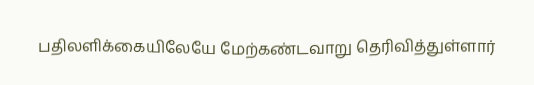பதிலளிக்கையிலேயே மேற்கண்டவாறு தெரிவித்துள்ளார்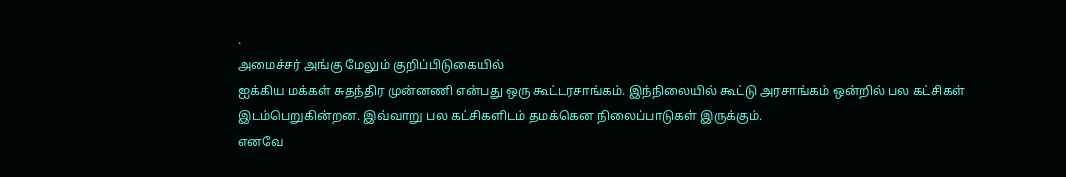.
அமைச்சர் அங்கு மேலும் குறிப்பிடுகையில்
ஐக்கிய மக்கள் சுதந்திர முன்னணி என்பது ஒரு கூட்டரசாங்கம். இந்நிலையில் கூட்டு அரசாங்கம் ஒன்றில் பல கட்சிகள் இடம்பெறுகின்றன. இவ்வாறு பல கட்சிகளிடம் தமக்கென நிலைப்பாடுகள் இருக்கும்.
எனவே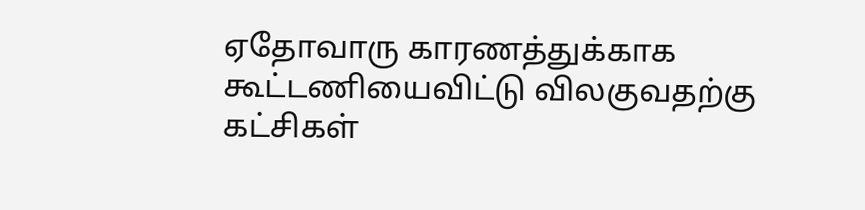ஏதோவாரு காரணத்துக்காக கூட்டணியைவிட்டு விலகுவதற்கு கட்சிகள்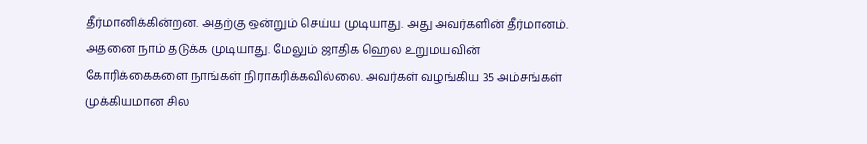தீர்மானிக்கின்றன. அதற்கு ஒன்றும் செய்ய முடியாது. அது அவர்களின் தீர்மானம். அதனை நாம் தடுக்க முடியாது. மேலும் ஜாதிக ஹெல உறுமயவின் கோரிக்கைகளை நாங்கள் நிராகரிக்கவில்லை. அவர்கள் வழங்கிய 35 அம்சங்கள் முக்கியமான சில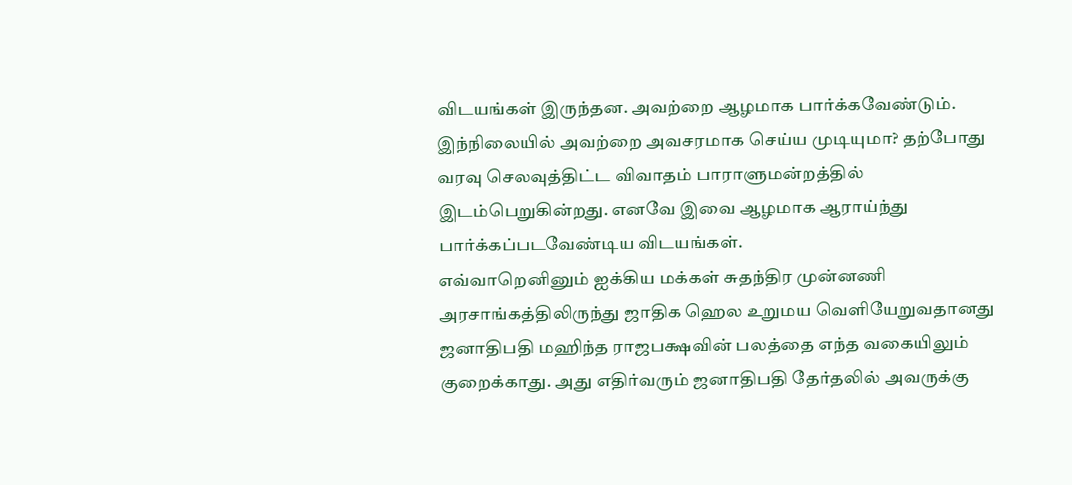விடயங்கள் இருந்தன. அவற்றை ஆழமாக பார்க்கவேண்டும்.
இந்நிலையில் அவற்றை அவசரமாக செய்ய முடியுமா? தற்போது வரவு செலவுத்திட்ட விவாதம் பாராளுமன்றத்தில் இடம்பெறுகின்றது. எனவே இவை ஆழமாக ஆராய்ந்து பார்க்கப்படவேண்டிய விடயங்கள்.
எவ்வாறெனினும் ஐக்கிய மக்கள் சுதந்திர முன்னணி அரசாங்கத்திலிருந்து ஜாதிக ஹெல உறுமய வெளியேறுவதானது ஜனாதிபதி மஹிந்த ராஜபக்ஷவின் பலத்தை எந்த வகையிலும் குறைக்காது. அது எதிர்வரும் ஜனாதிபதி தேர்தலில் அவருக்கு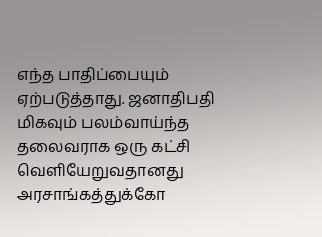எந்த பாதிப்பையும் ஏற்படுத்தாது. ஜனாதிபதி மிகவும் பலம்வாய்ந்த தலைவராக ஒரு கட்சி வெளியேறுவதானது அரசாங்கத்துக்கோ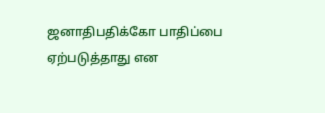ஜனாதிபதிக்கோ பாதிப்பை ஏற்படுத்தாது என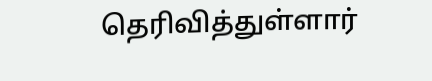தெரிவித்துள்ளார்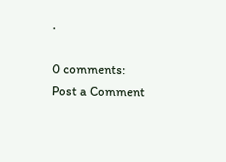.

0 comments:
Post a Comment